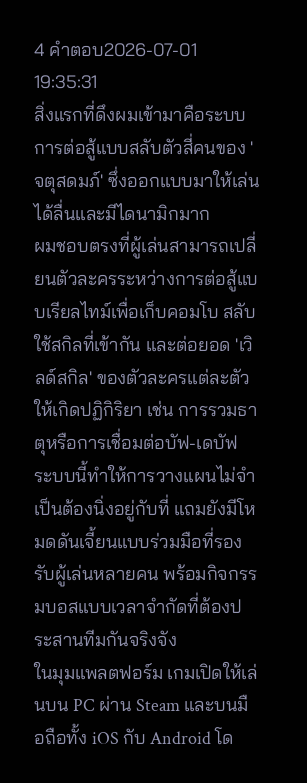4 คำตอบ2026-07-01 19:35:31
สิ่งแรกที่ดึงผมเข้ามาคือระบบการต่อสู้แบบสลับตัวสี่คนของ 'จตุสดมภ์' ซึ่งออกแบบมาให้เล่นได้ลื่นและมีไดนามิกมาก
ผมชอบตรงที่ผู้เล่นสามารถเปลี่ยนตัวละครระหว่างการต่อสู้แบบเรียลไทม์เพื่อเก็บคอมโบ สลับใช้สกิลที่เข้ากัน และต่อยอด 'เวิลด์สกิล' ของตัวละครแต่ละตัวให้เกิดปฏิกิริยา เช่น การรวมธาตุหรือการเชื่อมต่อบัฟ-เดบัฟ ระบบนี้ทำให้การวางแผนไม่จำเป็นต้องนิ่งอยู่กับที่ แถมยังมีโหมดดันเจี้ยนแบบร่วมมือที่รองรับผู้เล่นหลายคน พร้อมกิจกรรมบอสแบบเวลาจำกัดที่ต้องประสานทีมกันจริงจัง
ในมุมแพลตฟอร์ม เกมเปิดให้เล่นบน PC ผ่าน Steam และบนมือถือทั้ง iOS กับ Android โด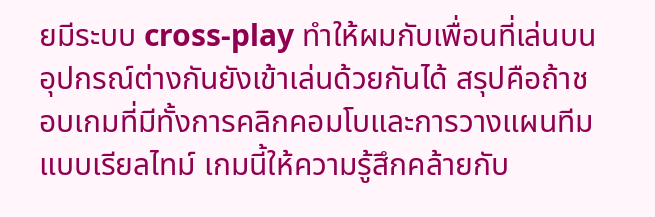ยมีระบบ cross-play ทำให้ผมกับเพื่อนที่เล่นบนอุปกรณ์ต่างกันยังเข้าเล่นด้วยกันได้ สรุปคือถ้าชอบเกมที่มีทั้งการคลิกคอมโบและการวางแผนทีมแบบเรียลไทม์ เกมนี้ให้ความรู้สึกคล้ายกับ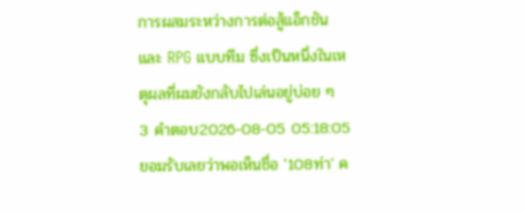การผสมระหว่างการต่อสู้แอ็กชันและ RPG แบบทีม ซึ่งเป็นหนึ่งในเหตุผลที่ผมยังกลับไปเล่นอยู่บ่อย ๆ
3 คำตอบ2026-08-05 05:18:05
ยอมรับเลยว่าพอเห็นชื่อ '108ท่า' ค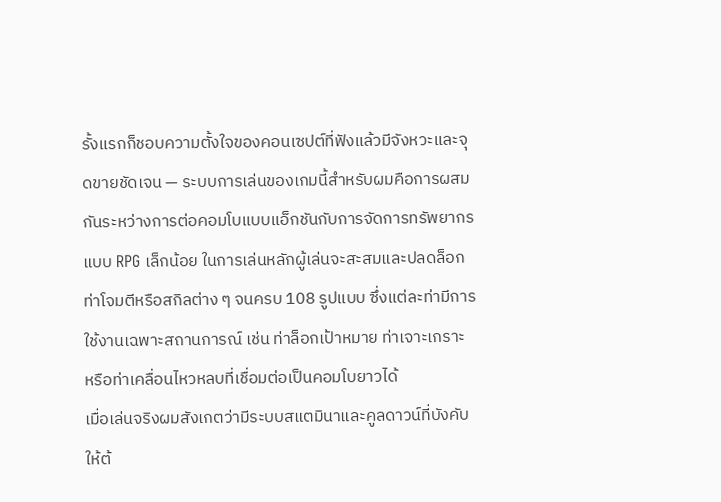รั้งแรกก็ชอบความตั้งใจของคอนเซปต์ที่ฟังแล้วมีจังหวะและจุดขายชัดเจน — ระบบการเล่นของเกมนี้สำหรับผมคือการผสมกันระหว่างการต่อคอมโบแบบแอ็กชันกับการจัดการทรัพยากรแบบ RPG เล็กน้อย ในการเล่นหลักผู้เล่นจะสะสมและปลดล็อกท่าโจมตีหรือสกิลต่าง ๆ จนครบ 108 รูปแบบ ซึ่งแต่ละท่ามีการใช้งานเฉพาะสถานการณ์ เช่น ท่าล็อกเป้าหมาย ท่าเจาะเกราะ หรือท่าเคลื่อนไหวหลบที่เชื่อมต่อเป็นคอมโบยาวได้
เมื่อเล่นจริงผมสังเกตว่ามีระบบสแตมินาและคูลดาวน์ที่บังคับให้ต้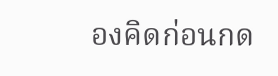องคิดก่อนกด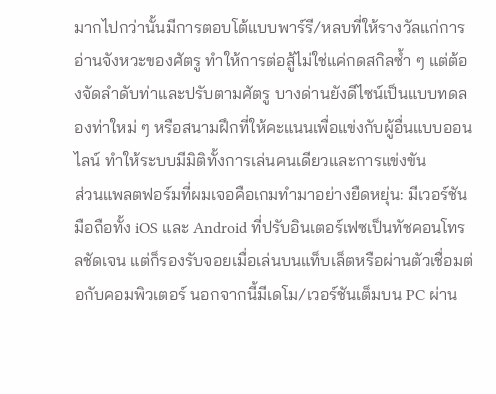มากไปกว่านั้นมีการตอบโต้แบบพาร์รี/หลบที่ให้รางวัลแก่การอ่านจังหวะของศัตรู ทำให้การต่อสู้ไม่ใช่แค่กดสกิลซ้ำ ๆ แต่ต้องจัดลำดับท่าและปรับตามศัตรู บางด่านยังดีไซน์เป็นแบบทดลองท่าใหม่ ๆ หรือสนามฝึกที่ให้คะแนนเพื่อแข่งกับผู้อื่นแบบออนไลน์ ทำให้ระบบมีมิติทั้งการเล่นคนเดียวและการแข่งขัน
ส่วนแพลตฟอร์มที่ผมเจอคือเกมทำมาอย่างยืดหยุ่น: มีเวอร์ชันมือถือทั้ง iOS และ Android ที่ปรับอินเตอร์เฟซเป็นทัชคอนโทรลชัดเจน แต่ก็รองรับจอยเมื่อเล่นบนแท็บเล็ตหรือผ่านตัวเชื่อมต่อกับคอมพิวเตอร์ นอกจากนี้มีเดโม/เวอร์ชันเต็มบน PC ผ่าน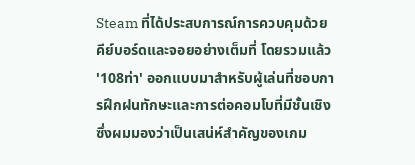Steam ที่ได้ประสบการณ์การควบคุมด้วยคีย์บอร์ดและจอยอย่างเต็มที่ โดยรวมแล้ว '108ท่า' ออกแบบมาสำหรับผู้เล่นที่ชอบการฝึกฝนทักษะและการต่อคอมโบที่มีชั้นเชิง ซึ่งผมมองว่าเป็นเสน่ห์สำคัญของเกม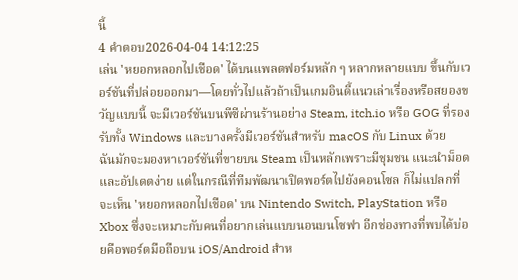นี้
4 คำตอบ2026-04-04 14:12:25
เล่น 'หยอกหลอกไปเชือด' ได้บนแพลตฟอร์มหลัก ๆ หลากหลายแบบ ขึ้นกับเวอร์ชันที่ปล่อยออกมา—โดยทั่วไปแล้วถ้าเป็นเกมอินดี้แนวเล่าเรื่องหรือสยองขวัญแบบนี้ จะมีเวอร์ชันบนพีซีผ่านร้านอย่าง Steam, itch.io หรือ GOG ที่รองรับทั้ง Windows และบางครั้งมีเวอร์ชันสำหรับ macOS กับ Linux ด้วย
ฉันมักจะมองหาเวอร์ชันที่ขายบน Steam เป็นหลักเพราะมีชุมชน แนะนำม็อด และอัปเดตง่าย แต่ในกรณีที่ทีมพัฒนาเปิดพอร์ตไปยังคอนโซล ก็ไม่แปลกที่จะเห็น 'หยอกหลอกไปเชือด' บน Nintendo Switch, PlayStation หรือ Xbox ซึ่งจะเหมาะกับคนที่อยากเล่นแบบนอนบนโซฟา อีกช่องทางที่พบได้บ่อยคือพอร์ตมือถือบน iOS/Android สำห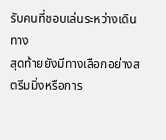รับคนที่ชอบเล่นระหว่างเดินทาง
สุดท้ายยังมีทางเลือกอย่างสตรีมมิ่งหรือการ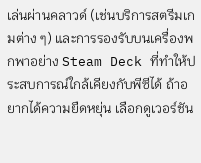เล่นผ่านคลาวด์ (เช่นบริการสตรีมเกมต่าง ๆ) และการรองรับบนเครื่องพกพาอย่าง Steam Deck ที่ทำให้ประสบการณ์ใกล้เคียงกับพีซีได้ ถ้าอยากได้ความยืดหยุ่น เลือกดูเวอร์ชัน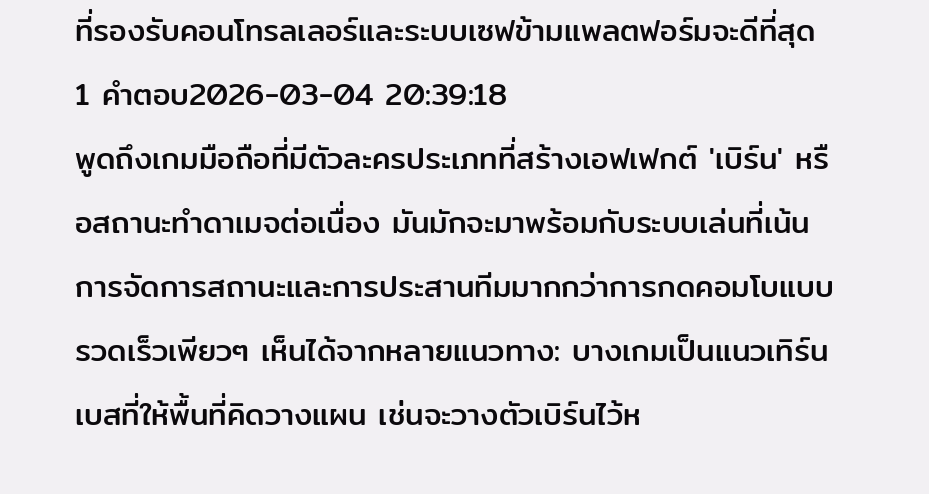ที่รองรับคอนโทรลเลอร์และระบบเซฟข้ามแพลตฟอร์มจะดีที่สุด
1 คำตอบ2026-03-04 20:39:18
พูดถึงเกมมือถือที่มีตัวละครประเภทที่สร้างเอฟเฟกต์ 'เบิร์น' หรือสถานะทำดาเมจต่อเนื่อง มันมักจะมาพร้อมกับระบบเล่นที่เน้นการจัดการสถานะและการประสานทีมมากกว่าการกดคอมโบแบบรวดเร็วเพียวๆ เห็นได้จากหลายแนวทาง: บางเกมเป็นแนวเทิร์นเบสที่ให้พื้นที่คิดวางแผน เช่นจะวางตัวเบิร์นไว้ห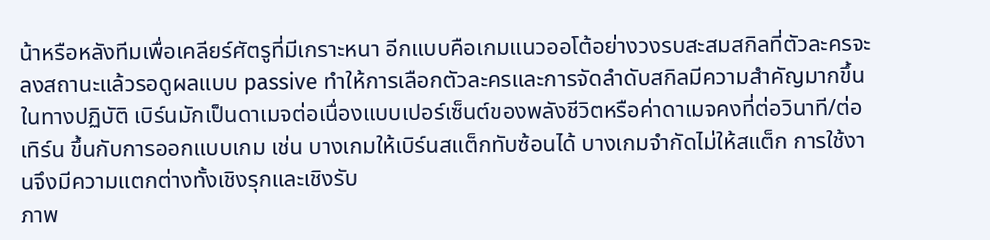น้าหรือหลังทีมเพื่อเคลียร์ศัตรูที่มีเกราะหนา อีกแบบคือเกมแนวออโต้อย่างวงรบสะสมสกิลที่ตัวละครจะลงสถานะแล้วรอดูผลแบบ passive ทำให้การเลือกตัวละครและการจัดลำดับสกิลมีความสำคัญมากขึ้น ในทางปฏิบัติ เบิร์นมักเป็นดาเมจต่อเนื่องแบบเปอร์เซ็นต์ของพลังชีวิตหรือค่าดาเมจคงที่ต่อวินาที/ต่อเทิร์น ขึ้นกับการออกแบบเกม เช่น บางเกมให้เบิร์นสแต็กทับซ้อนได้ บางเกมจำกัดไม่ให้สแต็ก การใช้งานจึงมีความแตกต่างทั้งเชิงรุกและเชิงรับ
ภาพ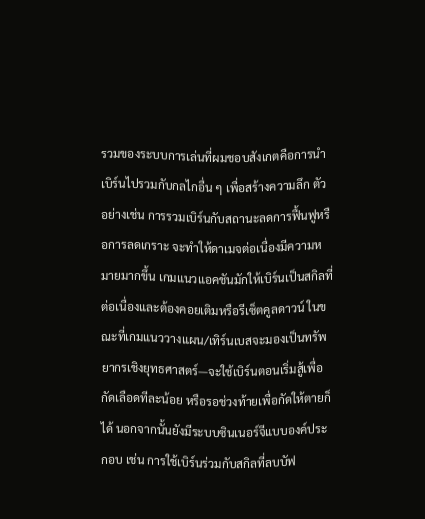รวมของระบบการเล่นที่ผมชอบสังเกตคือการนำเบิร์นไปรวมกับกลไกอื่น ๆ เพื่อสร้างความลึก ตัวอย่างเช่น การรวมเบิร์นกับสถานะลดการฟื้นฟูหรือการลดเกราะ จะทำให้ดาเมจต่อเนื่องมีความหมายมากขึ้น เกมแนวแอคชันมักให้เบิร์นเป็นสกิลที่ต่อเนื่องและต้องคอยเติมหรือรีเซ็ตคูลดาวน์ ในขณะที่เกมแนววางแผน/เทิร์นเบสจะมองเป็นทรัพยากรเชิงยุทธศาสตร์—จะใช้เบิร์นตอนเริ่มสู้เพื่อกัดเลือดทีละน้อย หรือรอช่วงท้ายเพื่อกัดให้ตายก็ได้ นอกจากนั้นยังมีระบบซินเนอร์จีแบบองค์ประกอบ เช่น การใช้เบิร์นร่วมกับสกิลที่ลบบัฟ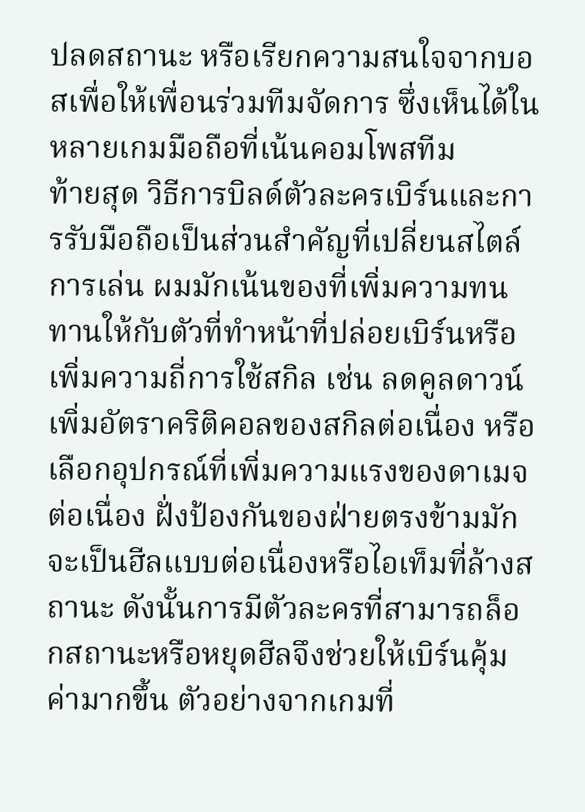ปลดสถานะ หรือเรียกความสนใจจากบอสเพื่อให้เพื่อนร่วมทีมจัดการ ซึ่งเห็นได้ในหลายเกมมือถือที่เน้นคอมโพสทีม
ท้ายสุด วิธีการบิลด์ตัวละครเบิร์นและการรับมือถือเป็นส่วนสำคัญที่เปลี่ยนสไตล์การเล่น ผมมักเน้นของที่เพิ่มความทนทานให้กับตัวที่ทำหน้าที่ปล่อยเบิร์นหรือเพิ่มความถี่การใช้สกิล เช่น ลดคูลดาวน์ เพิ่มอัตราคริติคอลของสกิลต่อเนื่อง หรือเลือกอุปกรณ์ที่เพิ่มความแรงของดาเมจต่อเนื่อง ฝั่งป้องกันของฝ่ายตรงข้ามมักจะเป็นฮีลแบบต่อเนื่องหรือไอเท็มที่ล้างสถานะ ดังนั้นการมีตัวละครที่สามารถล็อกสถานะหรือหยุดฮีลจึงช่วยให้เบิร์นคุ้มค่ามากขึ้น ตัวอย่างจากเกมที่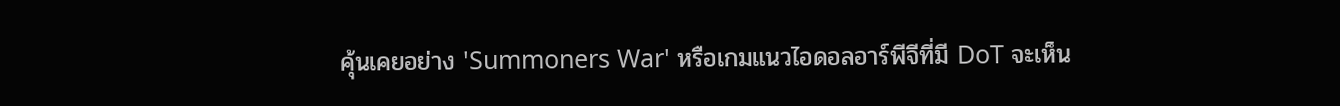คุ้นเคยอย่าง 'Summoners War' หรือเกมแนวไอดอลอาร์พีจีที่มี DoT จะเห็น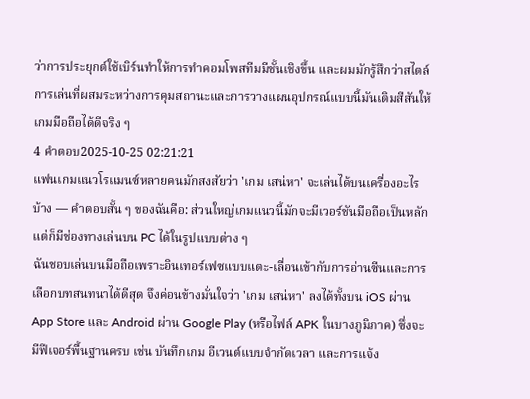ว่าการประยุกต์ใช้เบิร์นทำให้การทำคอมโพสทีมมีชั้นเชิงขึ้น และผมมักรู้สึกว่าสไตล์การเล่นที่ผสมระหว่างการคุมสถานะและการวางแผนอุปกรณ์แบบนี้มันเติมสีสันให้เกมมือถือได้ดีจริง ๆ
4 คำตอบ2025-10-25 02:21:21
แฟนเกมแนวโรแมนซ์หลายคนมักสงสัยว่า 'เกม เสน่หา' จะเล่นได้บนเครื่องอะไรบ้าง — คำตอบสั้น ๆ ของฉันคือ: ส่วนใหญ่เกมแนวนี้มักจะมีเวอร์ชันมือถือเป็นหลัก แต่ก็มีช่องทางเล่นบน PC ได้ในรูปแบบต่าง ๆ
ฉันชอบเล่นบนมือถือเพราะอินเทอร์เฟซแบบแตะ-เลื่อนเข้ากับการอ่านซีนและการเลือกบทสนทนาได้ดีสุด จึงค่อนข้างมั่นใจว่า 'เกม เสน่หา' ลงได้ทั้งบน iOS ผ่าน App Store และ Android ผ่าน Google Play (หรือไฟล์ APK ในบางภูมิภาค) ซึ่งจะมีฟีเจอร์พื้นฐานครบ เช่น บันทึกเกม อีเวนต์แบบจำกัดเวลา และการแจ้ง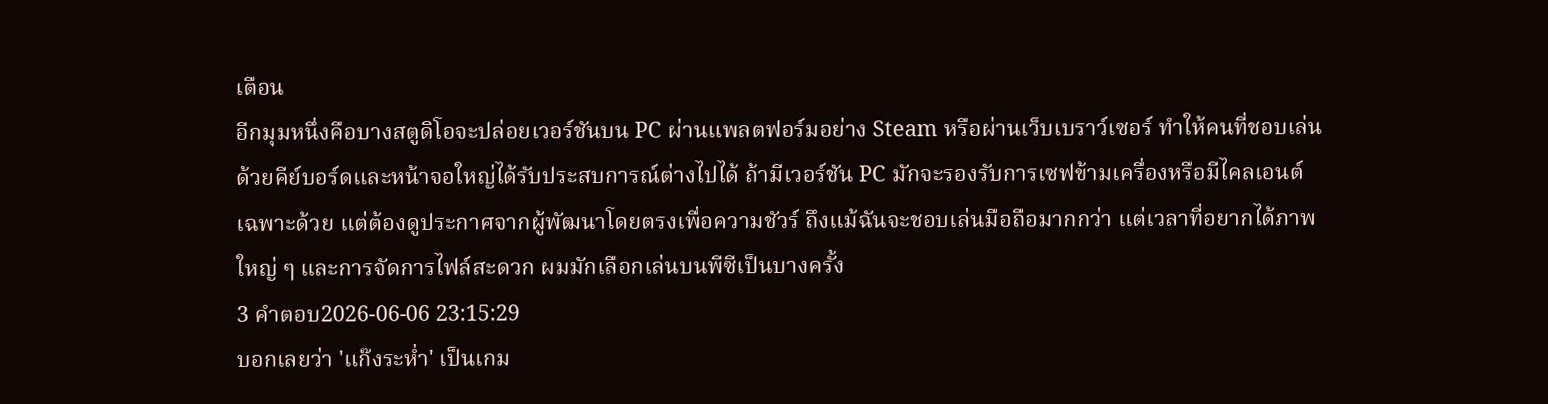เตือน
อีกมุมหนึ่งคือบางสตูดิโอจะปล่อยเวอร์ชันบน PC ผ่านแพลตฟอร์มอย่าง Steam หรือผ่านเว็บเบราว์เซอร์ ทำให้คนที่ชอบเล่นด้วยคีย์บอร์ดและหน้าจอใหญ่ได้รับประสบการณ์ต่างไปได้ ถ้ามีเวอร์ชัน PC มักจะรองรับการเซฟข้ามเครื่องหรือมีไคลเอนต์เฉพาะด้วย แต่ต้องดูประกาศจากผู้พัฒนาโดยตรงเพื่อความชัวร์ ถึงแม้ฉันจะชอบเล่นมือถือมากกว่า แต่เวลาที่อยากได้ภาพใหญ่ ๆ และการจัดการไฟล์สะดวก ผมมักเลือกเล่นบนพีซีเป็นบางครั้ง
3 คำตอบ2026-06-06 23:15:29
บอกเลยว่า 'แก๊งระห่ำ' เป็นเกม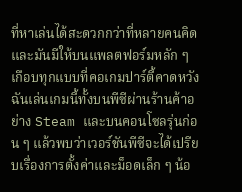ที่หาเล่นได้สะดวกกว่าที่หลายคนคิด และมันมีให้บนแพลตฟอร์มหลัก ๆ เกือบทุกแบบที่คอเกมปาร์ตี้คาดหวัง
ฉันเล่นเกมนี้ทั้งบนพีซีผ่านร้านค้าอย่าง Steam และบนคอนโซลรุ่นก่อน ๆ แล้วพบว่าเวอร์ชันพีซีจะได้เปรียบเรื่องการตั้งค่าและม็อดเล็ก ๆ น้อ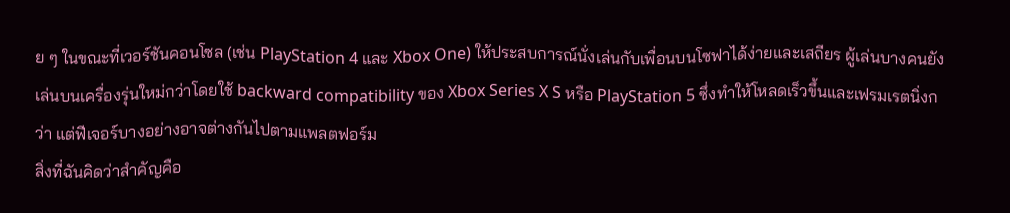ย ๆ ในขณะที่เวอร์ชันคอนโซล (เช่น PlayStation 4 และ Xbox One) ให้ประสบการณ์นั่งเล่นกับเพื่อนบนโซฟาได้ง่ายและเสถียร ผู้เล่นบางคนยังเล่นบนเครื่องรุ่นใหม่กว่าโดยใช้ backward compatibility ของ Xbox Series X S หรือ PlayStation 5 ซึ่งทำให้โหลดเร็วขึ้นและเฟรมเรตนิ่งกว่า แต่ฟีเจอร์บางอย่างอาจต่างกันไปตามแพลตฟอร์ม
สิ่งที่ฉันคิดว่าสำคัญคือ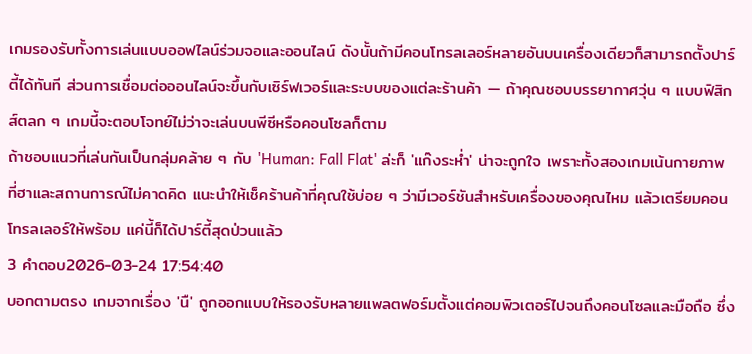เกมรองรับทั้งการเล่นแบบออฟไลน์ร่วมจอและออนไลน์ ดังนั้นถ้ามีคอนโทรลเลอร์หลายอันบนเครื่องเดียวก็สามารถตั้งปาร์ตี้ได้ทันที ส่วนการเชื่อมต่อออนไลน์จะขึ้นกับเซิร์ฟเวอร์และระบบของแต่ละร้านค้า — ถ้าคุณชอบบรรยากาศวุ่น ๆ แบบฟิสิกส์ตลก ๆ เกมนี้จะตอบโจทย์ไม่ว่าจะเล่นบนพีซีหรือคอนโซลก็ตาม
ถ้าชอบแนวที่เล่นกันเป็นกลุ่มคล้าย ๆ กับ 'Human: Fall Flat' ล่ะก็ 'แก๊งระห่ำ' น่าจะถูกใจ เพราะทั้งสองเกมเน้นกายภาพที่ฮาและสถานการณ์ไม่คาดคิด แนะนำให้เช็คร้านค้าที่คุณใช้บ่อย ๆ ว่ามีเวอร์ชันสำหรับเครื่องของคุณไหม แล้วเตรียมคอนโทรลเลอร์ให้พร้อม แค่นี้ก็ได้ปาร์ตี้สุดป่วนแล้ว
3 คำตอบ2026-03-24 17:54:40
บอกตามตรง เกมจากเรื่อง 'นื' ถูกออกแบบให้รองรับหลายแพลตฟอร์มตั้งแต่คอมพิวเตอร์ไปจนถึงคอนโซลและมือถือ ซึ่ง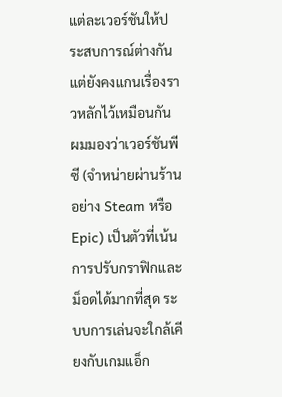แต่ละเวอร์ชันให้ประสบการณ์ต่างกันแต่ยังคงแกนเรื่องราวหลักไว้เหมือนกัน
ผมมองว่าเวอร์ชันพีซี (จำหน่ายผ่านร้านอย่าง Steam หรือ Epic) เป็นตัวที่เน้นการปรับกราฟิกและม็อดได้มากที่สุด ระบบการเล่นจะใกล้เคียงกับเกมแอ็ก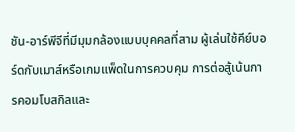ชัน-อาร์พีจีที่มีมุมกล้องแบบบุคคลที่สาม ผู้เล่นใช้คีย์บอร์ดกับเมาส์หรือเกมแพ็ดในการควบคุม การต่อสู้เน้นการคอมโบสกิลและ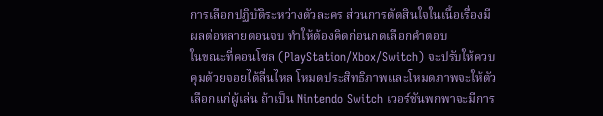การเลือกปฏิบัติระหว่างตัวละคร ส่วนการตัดสินใจในเนื้อเรื่องมีผลต่อหลายตอนจบ ทำให้ต้องคิดก่อนกดเลือกคำตอบ
ในขณะที่คอนโซล (PlayStation/Xbox/Switch) จะปรับให้ควบคุมด้วยจอยได้ลื่นไหล โหมดประสิทธิภาพและโหมดภาพจะให้ตัวเลือกแก่ผู้เล่น ถ้าเป็น Nintendo Switch เวอร์ชันพกพาจะมีการ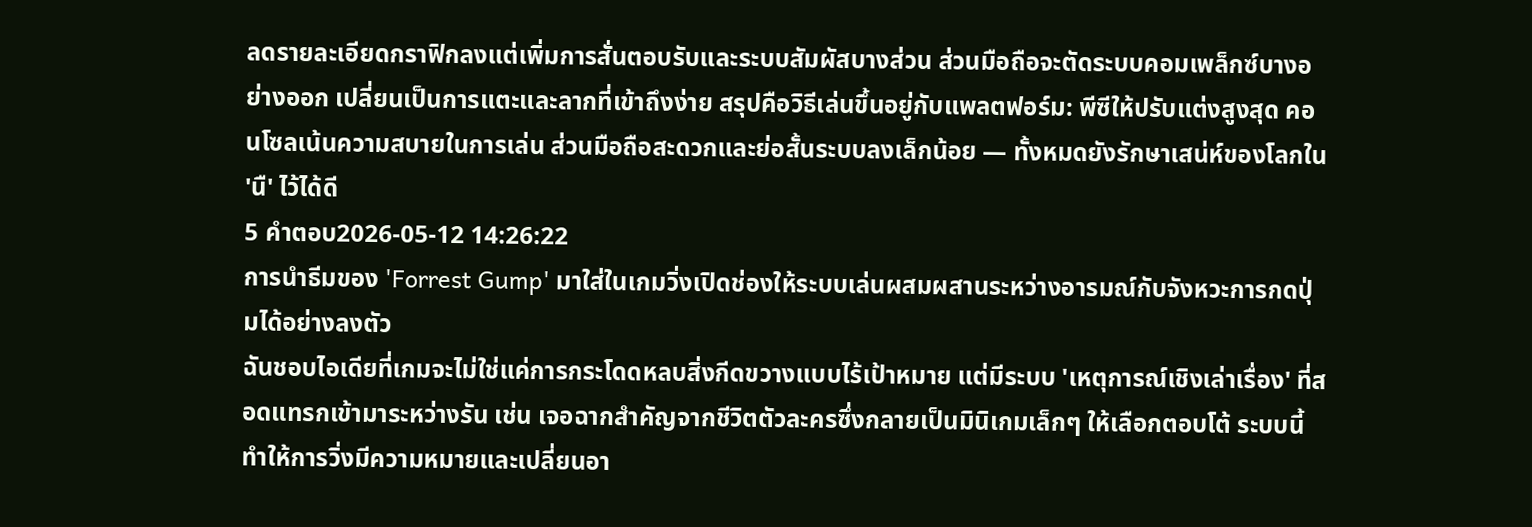ลดรายละเอียดกราฟิกลงแต่เพิ่มการสั่นตอบรับและระบบสัมผัสบางส่วน ส่วนมือถือจะตัดระบบคอมเพล็กซ์บางอย่างออก เปลี่ยนเป็นการแตะและลากที่เข้าถึงง่าย สรุปคือวิธีเล่นขึ้นอยู่กับแพลตฟอร์ม: พีซีให้ปรับแต่งสูงสุด คอนโซลเน้นความสบายในการเล่น ส่วนมือถือสะดวกและย่อสั้นระบบลงเล็กน้อย — ทั้งหมดยังรักษาเสน่ห์ของโลกใน 'นื' ไว้ได้ดี
5 คำตอบ2026-05-12 14:26:22
การนำธีมของ 'Forrest Gump' มาใส่ในเกมวิ่งเปิดช่องให้ระบบเล่นผสมผสานระหว่างอารมณ์กับจังหวะการกดปุ่มได้อย่างลงตัว
ฉันชอบไอเดียที่เกมจะไม่ใช่แค่การกระโดดหลบสิ่งกีดขวางแบบไร้เป้าหมาย แต่มีระบบ 'เหตุการณ์เชิงเล่าเรื่อง' ที่สอดแทรกเข้ามาระหว่างรัน เช่น เจอฉากสำคัญจากชีวิตตัวละครซึ่งกลายเป็นมินิเกมเล็กๆ ให้เลือกตอบโต้ ระบบนี้ทำให้การวิ่งมีความหมายและเปลี่ยนอา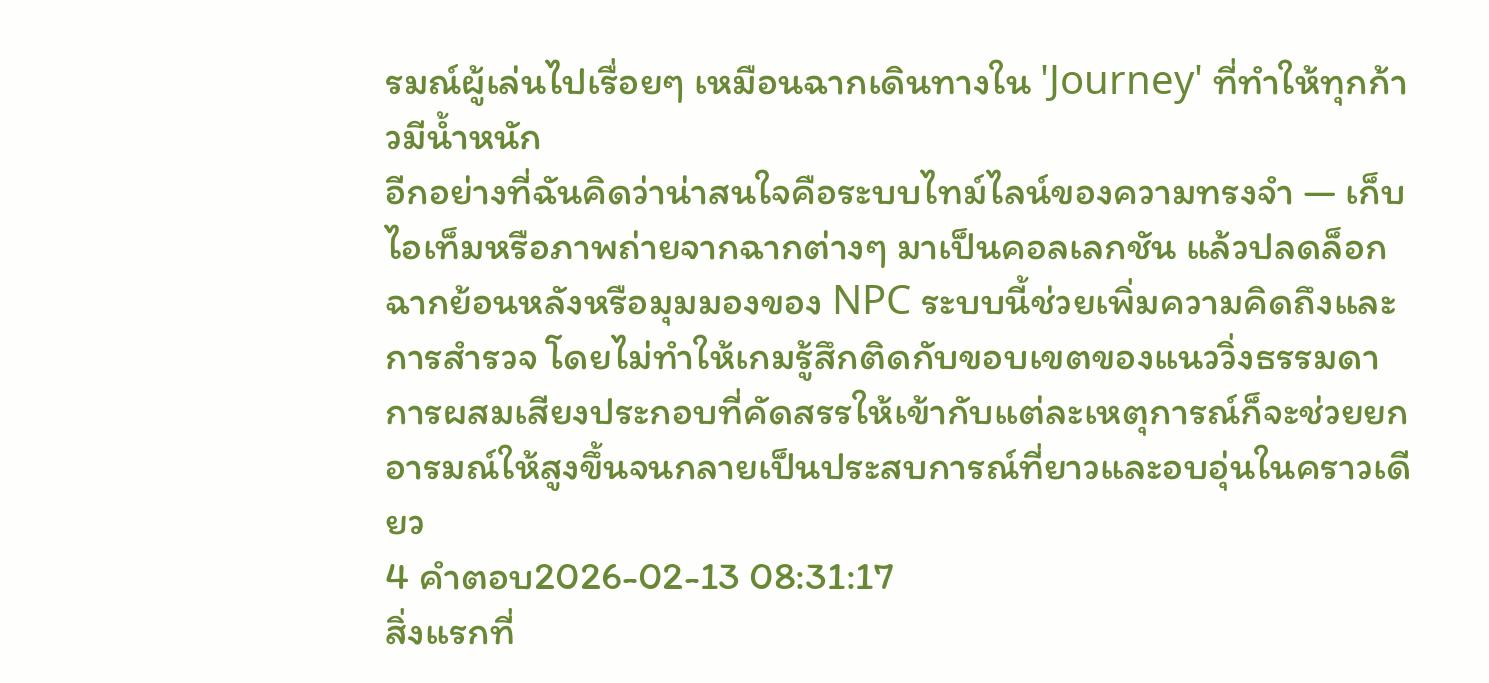รมณ์ผู้เล่นไปเรื่อยๆ เหมือนฉากเดินทางใน 'Journey' ที่ทำให้ทุกก้าวมีน้ำหนัก
อีกอย่างที่ฉันคิดว่าน่าสนใจคือระบบไทม์ไลน์ของความทรงจำ — เก็บไอเท็มหรือภาพถ่ายจากฉากต่างๆ มาเป็นคอลเลกชัน แล้วปลดล็อกฉากย้อนหลังหรือมุมมองของ NPC ระบบนี้ช่วยเพิ่มความคิดถึงและการสำรวจ โดยไม่ทำให้เกมรู้สึกติดกับขอบเขตของแนววิ่งธรรมดา การผสมเสียงประกอบที่คัดสรรให้เข้ากับแต่ละเหตุการณ์ก็จะช่วยยกอารมณ์ให้สูงขึ้นจนกลายเป็นประสบการณ์ที่ยาวและอบอุ่นในคราวเดียว
4 คำตอบ2026-02-13 08:31:17
สิ่งแรกที่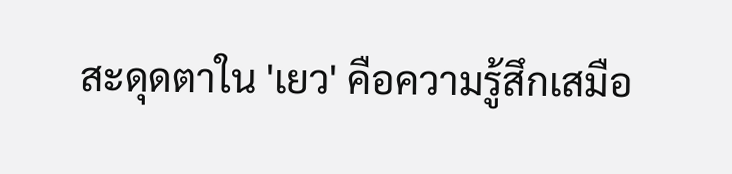สะดุดตาใน 'เยว' คือความรู้สึกเสมือ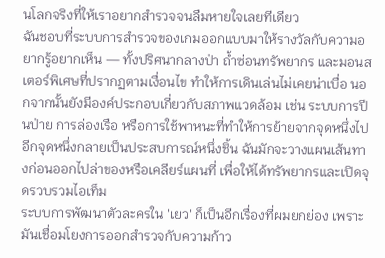นโลกจริงที่ให้เราอยากสำรวจจนลืมหายใจเลยทีเดียว
ฉันชอบที่ระบบการสำรวจของเกมออกแบบมาให้รางวัลกับความอยากรู้อยากเห็น — ทั้งปริศนากลางป่า ถ้ำซ่อนทรัพยากร และมอนสเตอร์พิเศษที่ปรากฏตามเงื่อนไข ทำให้การเดินเล่นไม่เคยน่าเบื่อ นอกจากนั้นยังมีองค์ประกอบเกี่ยวกับสภาพแวดล้อม เช่น ระบบการปีนป่าย การล่องเรือ หรือการใช้พาหนะที่ทำให้การย้ายจากจุดหนึ่งไปอีกจุดหนึ่งกลายเป็นประสบการณ์หนึ่งชิ้น ฉันมักจะวางแผนเส้นทางก่อนออกไปล่าของหรือเคลียร์แผนที่ เพื่อให้ได้ทรัพยากรและเปิดจุดรวบรวมไอเท็ม
ระบบการพัฒนาตัวละครใน 'เยว' ก็เป็นอีกเรื่องที่ผมยกย่อง เพราะมันเชื่อมโยงการออกสำรวจกับความก้าว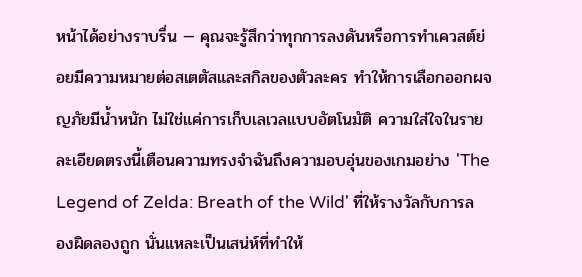หน้าได้อย่างราบรื่น — คุณจะรู้สึกว่าทุกการลงดันหรือการทำเควสต์ย่อยมีความหมายต่อสเตตัสและสกิลของตัวละคร ทำให้การเลือกออกผจญภัยมีน้ำหนัก ไม่ใช่แค่การเก็บเลเวลแบบอัตโนมัติ ความใส่ใจในรายละเอียดตรงนี้เตือนความทรงจำฉันถึงความอบอุ่นของเกมอย่าง 'The Legend of Zelda: Breath of the Wild' ที่ให้รางวัลกับการลองผิดลองถูก นั่นแหละเป็นเสน่ห์ที่ทำให้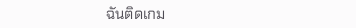ฉันติดเกม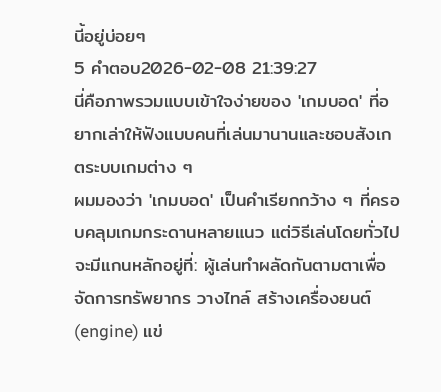นี้อยู่บ่อยๆ
5 คำตอบ2026-02-08 21:39:27
นี่คือภาพรวมแบบเข้าใจง่ายของ 'เกมบอด' ที่อยากเล่าให้ฟังแบบคนที่เล่นมานานและชอบสังเกตระบบเกมต่าง ๆ
ผมมองว่า 'เกมบอด' เป็นคำเรียกกว้าง ๆ ที่ครอบคลุมเกมกระดานหลายแนว แต่วิธีเล่นโดยทั่วไปจะมีแกนหลักอยู่ที่: ผู้เล่นทำผลัดกันตามตาเพื่อจัดการทรัพยากร วางไทล์ สร้างเครื่องยนต์ (engine) แข่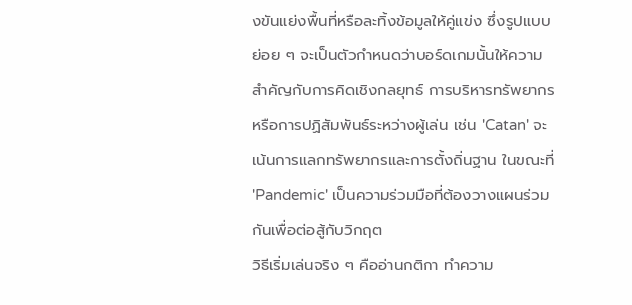งขันแย่งพื้นที่หรือละทิ้งข้อมูลให้คู่แข่ง ซึ่งรูปแบบย่อย ๆ จะเป็นตัวกำหนดว่าบอร์ดเกมนั้นให้ความสำคัญกับการคิดเชิงกลยุทธ์ การบริหารทรัพยากร หรือการปฏิสัมพันธ์ระหว่างผู้เล่น เช่น 'Catan' จะเน้นการแลกทรัพยากรและการตั้งถิ่นฐาน ในขณะที่ 'Pandemic' เป็นความร่วมมือที่ต้องวางแผนร่วมกันเพื่อต่อสู้กับวิกฤต
วิธีเริ่มเล่นจริง ๆ คืออ่านกติกา ทำความ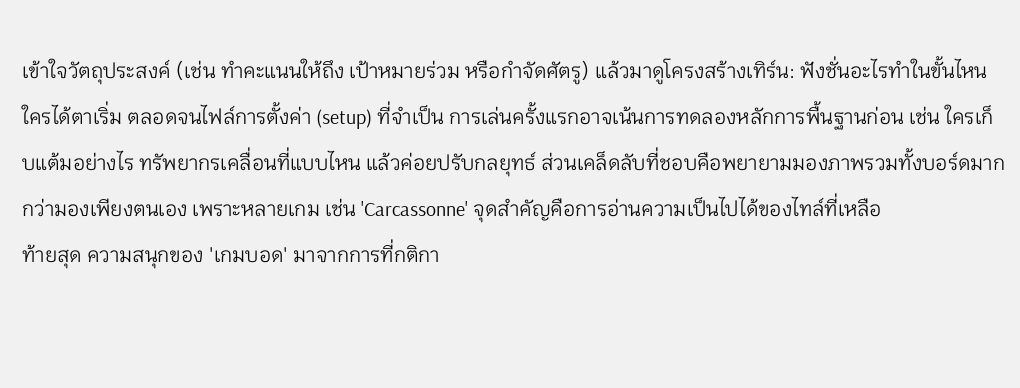เข้าใจวัตถุประสงค์ (เช่น ทำคะแนนให้ถึง เป้าหมายร่วม หรือกำจัดศัตรู) แล้วมาดูโครงสร้างเทิร์น: ฟังชั่นอะไรทำในขั้นไหน ใครได้ตาเริ่ม ตลอดจนไฟล์การตั้งค่า (setup) ที่จำเป็น การเล่นครั้งแรกอาจเน้นการทดลองหลักการพื้นฐานก่อน เช่น ใครเก็บแต้มอย่างไร ทรัพยากรเคลื่อนที่แบบไหน แล้วค่อยปรับกลยุทธ์ ส่วนเคล็ดลับที่ชอบคือพยายามมองภาพรวมทั้งบอร์ดมากกว่ามองเพียงตนเอง เพราะหลายเกม เช่น 'Carcassonne' จุดสำคัญคือการอ่านความเป็นไปได้ของไทล์ที่เหลือ
ท้ายสุด ความสนุกของ 'เกมบอด' มาจากการที่กติกา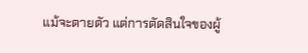แม้จะตายตัว แต่การตัดสินใจของผู้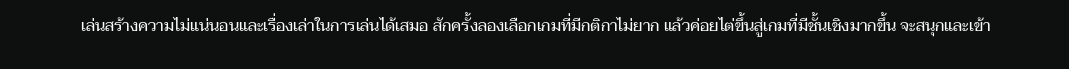เล่นสร้างความไม่แน่นอนและเรื่องเล่าในการเล่นได้เสมอ สักครั้งลองเลือกเกมที่มีกติกาไม่ยาก แล้วค่อยไต่ขึ้นสู่เกมที่มีชั้นเชิงมากขึ้น จะสนุกและเข้า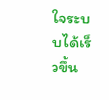ใจระบบได้เร็วขึ้น